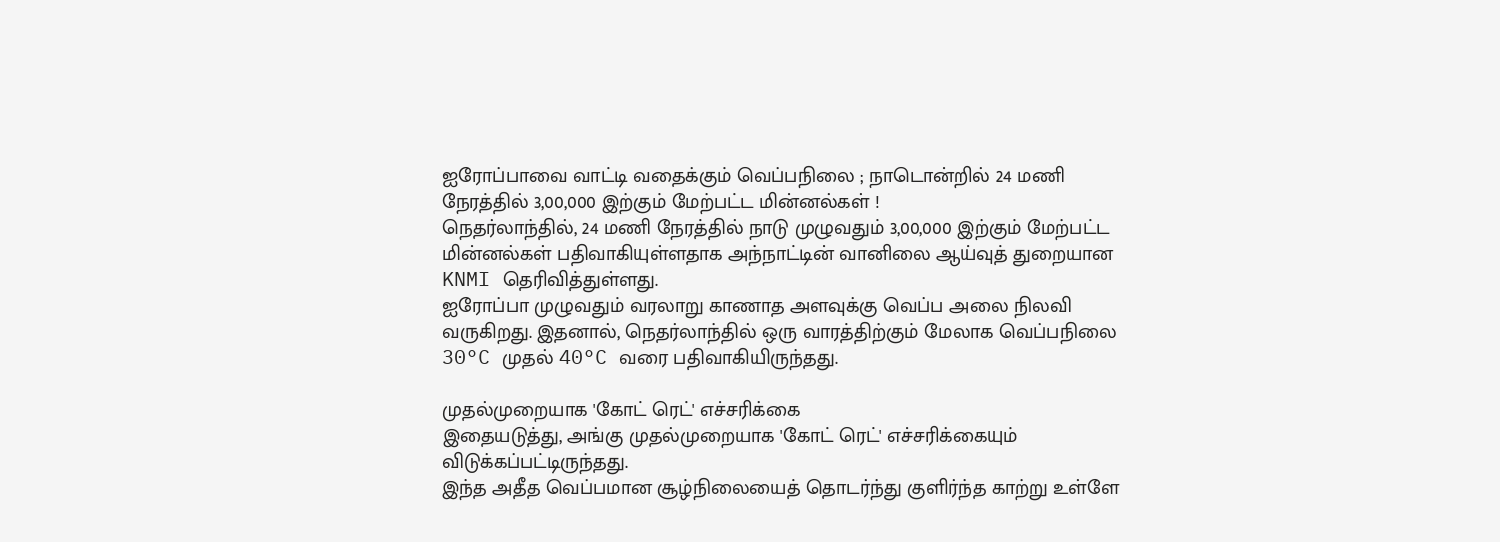ஐரோப்பாவை வாட்டி வதைக்கும் வெப்பநிலை ; நாடொன்றில் 24 மணி நேரத்தில் 3,00,000 இற்கும் மேற்பட்ட மின்னல்கள் !
நெதர்லாந்தில், 24 மணி நேரத்தில் நாடு முழுவதும் 3,00,000 இற்கும் மேற்பட்ட மின்னல்கள் பதிவாகியுள்ளதாக அந்நாட்டின் வானிலை ஆய்வுத் துறையான KNMI தெரிவித்துள்ளது.
ஐரோப்பா முழுவதும் வரலாறு காணாத அளவுக்கு வெப்ப அலை நிலவி வருகிறது. இதனால், நெதர்லாந்தில் ஒரு வாரத்திற்கும் மேலாக வெப்பநிலை 30°C முதல் 40°C வரை பதிவாகியிருந்தது.

முதல்முறையாக 'கோட் ரெட்' எச்சரிக்கை
இதையடுத்து, அங்கு முதல்முறையாக 'கோட் ரெட்' எச்சரிக்கையும் விடுக்கப்பட்டிருந்தது.
இந்த அதீத வெப்பமான சூழ்நிலையைத் தொடர்ந்து குளிர்ந்த காற்று உள்ளே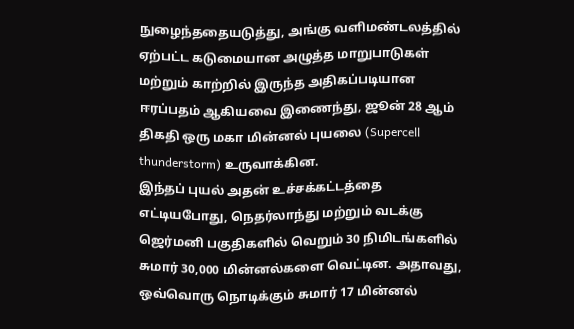நுழைந்ததையடுத்து, அங்கு வளிமண்டலத்தில் ஏற்பட்ட கடுமையான அழுத்த மாறுபாடுகள் மற்றும் காற்றில் இருந்த அதிகப்படியான ஈரப்பதம் ஆகியவை இணைந்து, ஜூன் 28 ஆம் திகதி ஒரு மகா மின்னல் புயலை (Supercell thunderstorm) உருவாக்கின.
இந்தப் புயல் அதன் உச்சக்கட்டத்தை எட்டியபோது, நெதர்லாந்து மற்றும் வடக்கு ஜெர்மனி பகுதிகளில் வெறும் 30 நிமிடங்களில் சுமார் 30,000 மின்னல்களை வெட்டின. அதாவது, ஒவ்வொரு நொடிக்கும் சுமார் 17 மின்னல்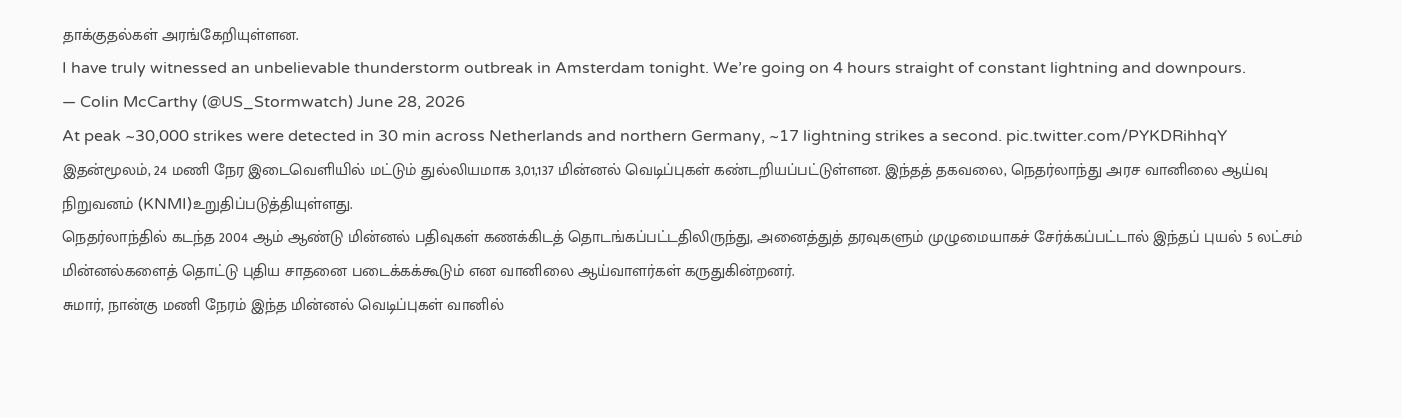தாக்குதல்கள் அரங்கேறியுள்ளன.
I have truly witnessed an unbelievable thunderstorm outbreak in Amsterdam tonight. We’re going on 4 hours straight of constant lightning and downpours.
— Colin McCarthy (@US_Stormwatch) June 28, 2026
At peak ~30,000 strikes were detected in 30 min across Netherlands and northern Germany, ~17 lightning strikes a second. pic.twitter.com/PYKDRihhqY
இதன்மூலம், 24 மணி நேர இடைவெளியில் மட்டும் துல்லியமாக 3,01,137 மின்னல் வெடிப்புகள் கண்டறியப்பட்டுள்ளன. இந்தத் தகவலை, நெதர்லாந்து அரச வானிலை ஆய்வு நிறுவனம் (KNMI)உறுதிப்படுத்தியுள்ளது.
நெதர்லாந்தில் கடந்த 2004 ஆம் ஆண்டு மின்னல் பதிவுகள் கணக்கிடத் தொடங்கப்பட்டதிலிருந்து, அனைத்துத் தரவுகளும் முழுமையாகச் சேர்க்கப்பட்டால் இந்தப் புயல் 5 லட்சம் மின்னல்களைத் தொட்டு புதிய சாதனை படைக்கக்கூடும் என வானிலை ஆய்வாளர்கள் கருதுகின்றனர்.
சுமார், நான்கு மணி நேரம் இந்த மின்னல் வெடிப்புகள் வானில்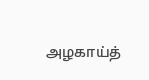அழகாய்த்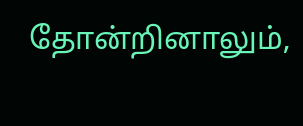தோன்றினாலும்,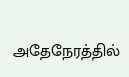அதேநேரத்தில்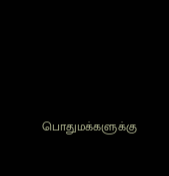பொதுமக்களுக்கு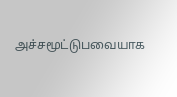அச்சமூட்டுபவையாக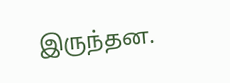இருந்தன.